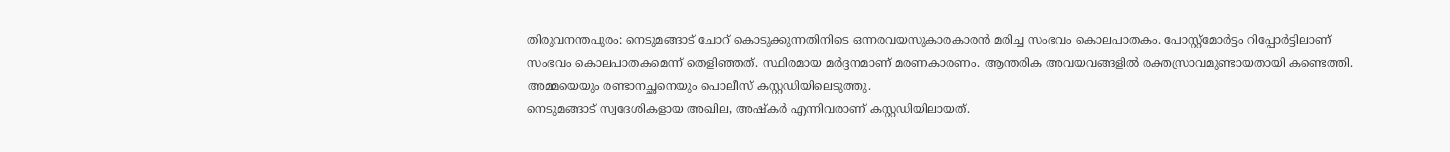തിരുവനന്തപുരം: നെടുമങ്ങാട് ചോറ് കൊടുക്കുന്നതിനിടെ ഒന്നരവയസുകാരകാരൻ മരിച്ച സംഭവം കൊലപാതകം. പോസ്റ്റ്മോർട്ടം റിപ്പോർട്ടിലാണ് സംഭവം കൊലപാതകമെന്ന് തെളിഞ്ഞത്. സ്ഥിരമായ മർദ്ദനമാണ് മരണകാരണം. ആന്തരിക അവയവങ്ങളിൽ രക്തസ്രാവമുണ്ടായതായി കണ്ടെത്തി. അമ്മയെയും രണ്ടാനച്ഛനെയും പൊലീസ് കസ്റ്റഡിയിലെടുത്തു.
നെടുമങ്ങാട് സ്വദേശികളായ അഖില, അഷ്കർ എന്നിവരാണ് കസ്റ്റഡിയിലായത്.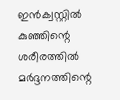ഇൻക്വസ്റ്റിൽ കുഞ്ഞിന്റെ ശരീരത്തിൽ മർദ്ദനത്തിന്റെ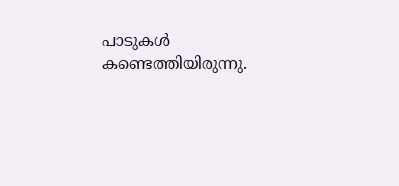പാടുകൾ കണ്ടെത്തിയിരുന്നു.